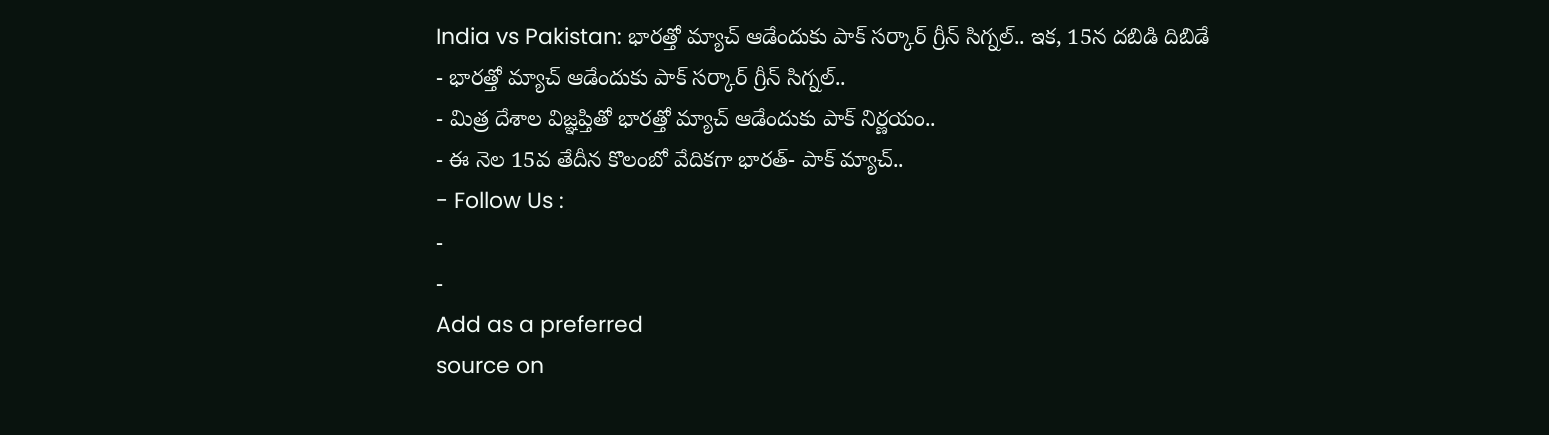India vs Pakistan: భారత్తో మ్యాచ్ ఆడేందుకు పాక్ సర్కార్ గ్రీన్ సిగ్నల్.. ఇక, 15న దబిడి దిబిడే
- భారత్తో మ్యాచ్ ఆడేందుకు పాక్ సర్కార్ గ్రీన్ సిగ్నల్..
- మిత్ర దేశాల విజ్ఞప్తితో భారత్తో మ్యాచ్ ఆడేందుకు పాక్ నిర్ణయం..
- ఈ నెల 15వ తేదీన కొలంబో వేదికగా భారత్- పాక్ మ్యాచ్..
- Follow Us :
-
-
Add as a preferred
source on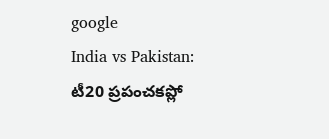google
India vs Pakistan: టీ20 ప్రపంచకప్లో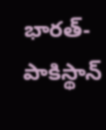భారత్-పాకిస్థాన్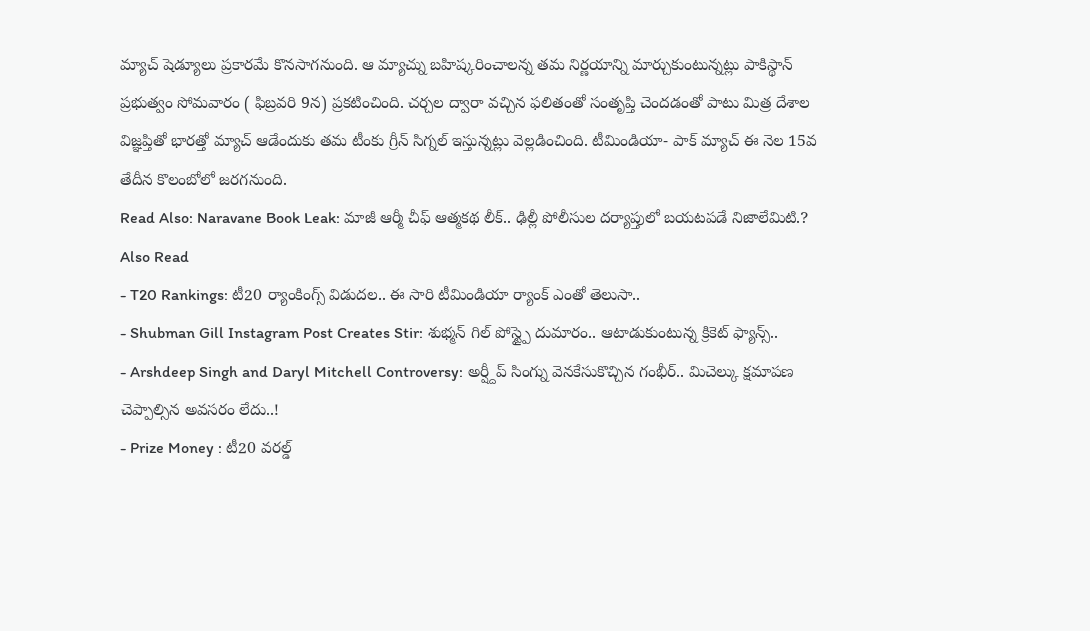మ్యాచ్ షెడ్యూలు ప్రకారమే కొనసాగనుంది. ఆ మ్యాచ్ను బహిష్కరించాలన్న తమ నిర్ణయాన్ని మార్చుకుంటున్నట్లు పాకిస్థాన్ ప్రభుత్వం సోమవారం ( ఫిబ్రవరి 9న) ప్రకటించింది. చర్చల ద్వారా వచ్చిన ఫలితంతో సంతృప్తి చెందడంతో పాటు మిత్ర దేశాల విజ్ఞప్తితో భారత్తో మ్యాచ్ ఆడేందుకు తమ టీంకు గ్రీన్ సిగ్నల్ ఇస్తున్నట్లు వెల్లడించింది. టీమిండియా- పాక్ మ్యాచ్ ఈ నెల 15వ తేదీన కొలంబోలో జరగనుంది.
Read Also: Naravane Book Leak: మాజీ ఆర్మీ చీఫ్ ఆత్మకథ లీక్.. ఢిల్లీ పోలీసుల దర్యాప్తులో బయటపడే నిజాలేమిటి.?
Also Read
- T20 Rankings: టీ20 ర్యాంకింగ్స్ విడుదల.. ఈ సారి టీమిండియా ర్యాంక్ ఎంతో తెలుసా..
- Shubman Gill Instagram Post Creates Stir: శుభ్మన్ గిల్ పోస్ట్పై దుమారం.. ఆటాడుకుంటున్న క్రికెట్ ఫ్యాన్స్..
- Arshdeep Singh and Daryl Mitchell Controversy: అర్ష్దీప్ సింగ్ను వెనకేసుకొచ్చిన గంభీర్.. మిచెల్కు క్షమాపణ చెప్పాల్సిన అవసరం లేదు..!
- Prize Money : టీ20 వరల్డ్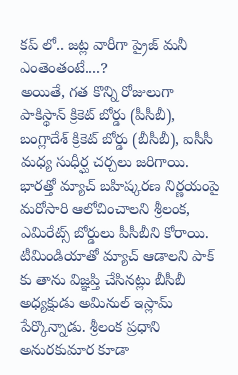కప్ లో.. జట్ల వారీగా ప్రైజ్ మనీ ఎంతెంతంటే....?
అయితే, గత కొన్ని రోజులుగా పాకిస్థాన్ క్రికెట్ బోర్డు (పీసీబీ), బంగ్లాదేశ్ క్రికెట్ బోర్డు (బీసీబీ), ఐసీసీ మధ్య సుధీర్ఘ చర్చలు జరిగాయి. భారత్తో మ్యాచ్ బహిష్కరణ నిర్ణయంపై మరోసారి ఆలోచించాలని శ్రీలంక, ఎమిరేట్స్ బోర్డులు పీసీబీని కోరాయి. టీమిండియాతో మ్యాచ్ ఆడాలని పాక్ కు తాను విజ్ఞప్తి చేసినట్లు బీసీబీ అధ్యక్షుడు అమినుల్ ఇస్లామ్ పేర్కొన్నాడు. శ్రీలంక ప్రధాని అనురకుమార కూడా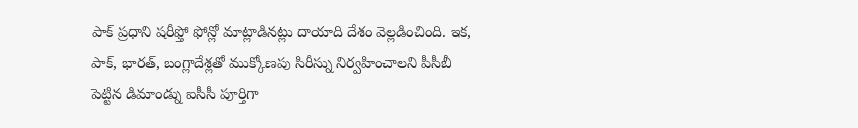పాక్ ప్రధాని షరీఫ్తో ఫోన్లో మాట్లాడినట్లు దాయాది దేశం వెల్లడించింది. ఇక, పాక్, భారత్, బంగ్లాదేశ్లతో ముక్కోణపు సిరీస్ను నిర్వహించాలని పీసీబీ పెట్టిన డిమాండ్ను ఐసీసీ పూర్తిగా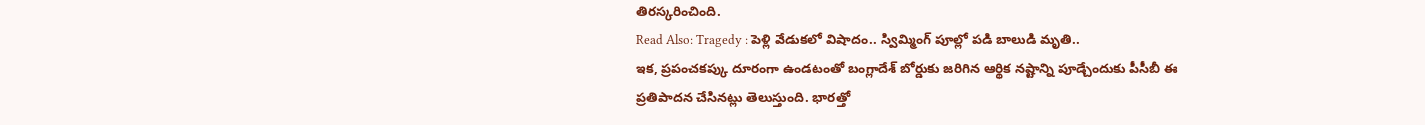తిరస్కరించింది.
Read Also: Tragedy : పెళ్లి వేడుకలో విషాదం.. స్విమ్మింగ్ పూల్లో పడి బాలుడి మృతి..
ఇక, ప్రపంచకప్కు దూరంగా ఉండటంతో బంగ్లాదేశ్ బోర్డుకు జరిగిన ఆర్థిక నష్టాన్ని పూడ్చేందుకు పీసీబీ ఈ ప్రతిపాదన చేసినట్లు తెలుస్తుంది. భారత్తో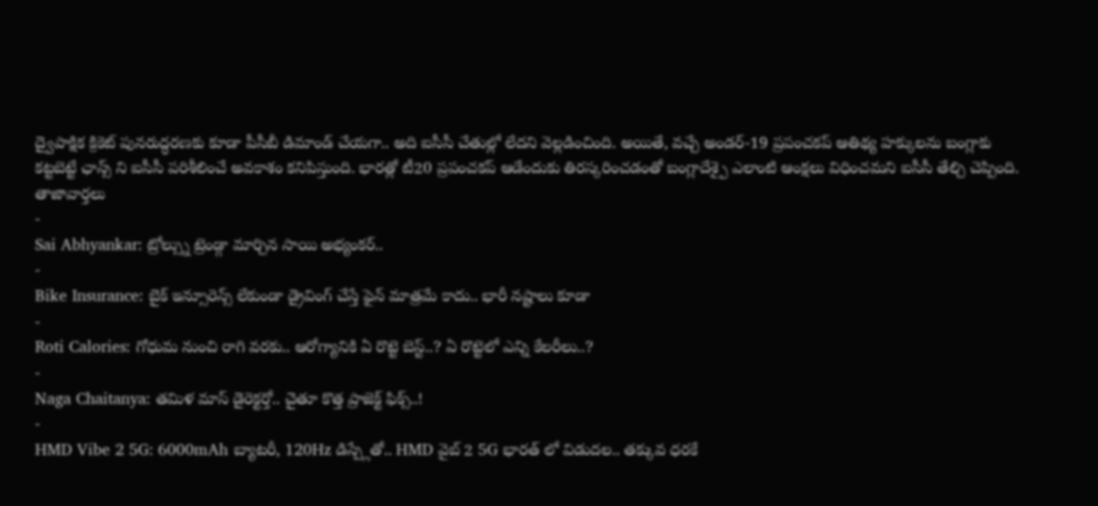ద్వైపాక్షిక క్రికెట్ పునరుద్ధరణకు కూడా పీసీబీ డిమాండ్ చేయగా.. అది ఐసీసీ చేతుల్లో లేదని వెల్లడించింది. అయితే, వచ్చే అండర్-19 ప్రపంచకప్ ఆతిథ్య హక్కులను బంగ్లాకు కట్టబెట్టే ఛాన్స్ ని ఐసీసీ పరిశీలించే అవకాశం కనిపిస్తుంది. భారత్లో టీ20 ప్రపంచకప్ ఆడేందుకు తిరస్కరించడంతో బంగ్లాదేశ్పై ఎలాంటి ఆంక్షలు విధించమని ఐసీసీ తేల్చి చెప్పింది.
తాజావార్తలు
-
Sai Abhyankar: ట్రోల్స్ను ట్రెండ్గా మార్చిన సాయి అభ్యంకర్..
-
Bike Insurance: బైక్ ఇన్సూరెన్స్ లేకుండా డ్రైవింగ్ చేస్తే ఫైన్ మాత్రమే కాదు.. భారీ నష్టాలు కూడా
-
Roti Calories: గోధుమ నుంచి రాగి వరకు.. ఆరోగ్యానికి ఏ రొట్టె బెస్ట్..? ఏ రొట్టెలో ఎన్ని కేలరీలు..?
-
Naga Chaitanya: తమిళ మాస్ డైరెక్టర్తో.. చైతూ కొత్త ప్రాజెక్ట్ ఫిక్స్..!
-
HMD Vibe 2 5G: 6000mAh బ్యాటరీ, 120Hz డిస్ప్లేతో.. HMD వైబ్ 2 5G భారత్ లో విడుదల.. తక్కువ ధరకే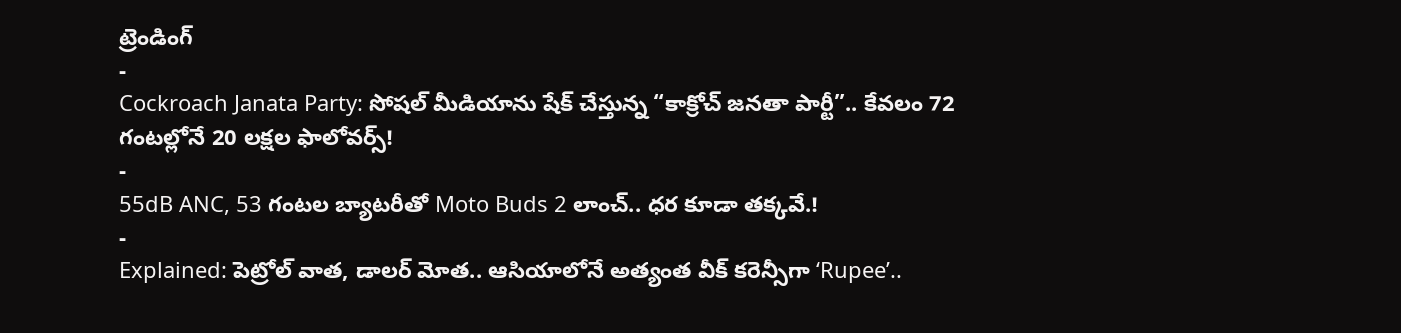ట్రెండింగ్
-
Cockroach Janata Party: సోషల్ మీడియాను షేక్ చేస్తున్న “కాక్రోచ్ జనతా పార్టీ”.. కేవలం 72 గంటల్లోనే 20 లక్షల ఫాలోవర్స్!
-
55dB ANC, 53 గంటల బ్యాటరీతో Moto Buds 2 లాంచ్.. ధర కూడా తక్కవే.!
-
Explained: పెట్రోల్ వాత, డాలర్ మోత.. ఆసియాలోనే అత్యంత వీక్ కరెన్సీగా ‘Rupee’..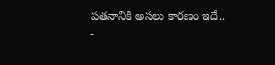పతనానికి అసలు కారణం ఇదే..
-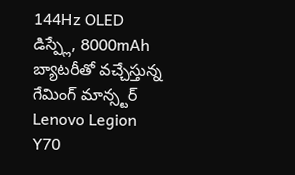144Hz OLED డిస్ప్లే, 8000mAh బ్యాటరీతో వచ్చేస్తున్న గేమింగ్ మాన్స్టర్ Lenovo Legion Y70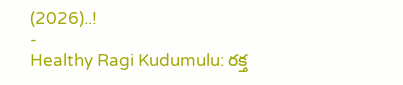(2026)..!
-
Healthy Ragi Kudumulu: రక్త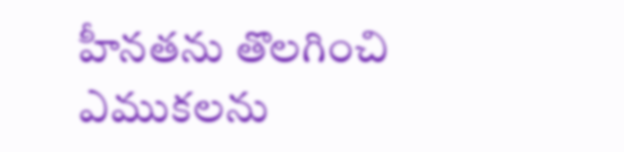హీనతను తొలగించి ఎముకలను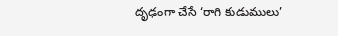దృఢంగా చేసే ‘రాగి కుడుములు’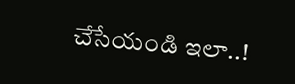చేసేయండి ఇలా..!